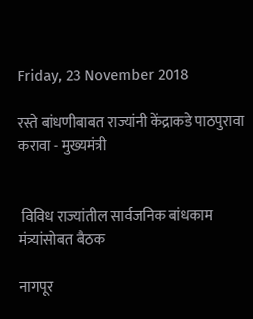Friday, 23 November 2018

रस्ते बांधणीबाबत राज्यांनी केंद्राकडे पाठपुरावा करावा - मुख्यमंत्री


 विविध राज्यांतील सार्वजनिक बांधकाम मंत्र्यांसोबत बैठक

नागपूर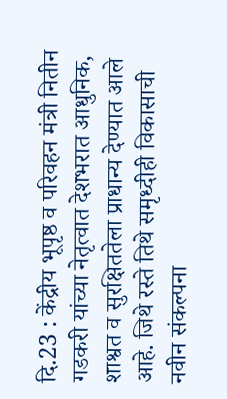दि.23 : केंद्रीय भूपृष्ठ व परिवहन मंत्री नितीन गडकरी यांच्या नेतृत्वात देशभरात आधुनिक, शाश्वत व सुरक्षिततेला प्राधान्य देण्यात आले आहे. जिथे रस्ते तिथे समृध्दीही विकासाची नवीन संकल्पना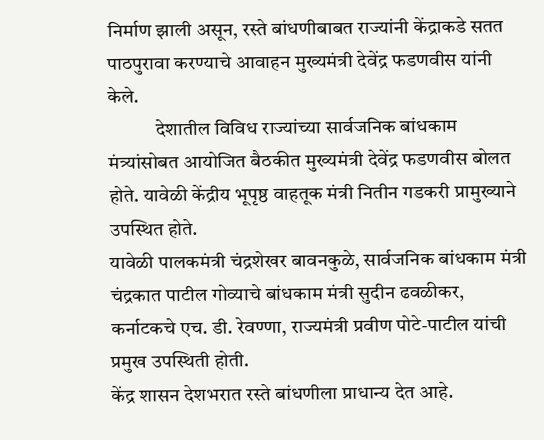निर्माण झाली असून, रस्ते बांधणीबाबत राज्यांनी केंद्राकडे सतत पाठपुरावा करण्याचे आवाहन मुख्यमंत्री देवेंद्र फडणवीस यांनी केले.
            देशातील विविध राज्यांच्या सार्वजनिक बांधकाम मंत्र्यांसोबत आयोजित बैठकीत मुख्यमंत्री देवेंद्र फडणवीस बोलत होते. यावेळी केंद्रीय भूपृष्ठ वाहतूक मंत्री नितीन गडकरी प्रामुख्याने उपस्थित होते.
यावेळी पालकमंत्री चंद्रशेखर बावनकुळे, सार्वजनिक बांधकाम मंत्री चंद्रकात पाटील गोव्याचे बांधकाम मंत्री सुदीन ढवळीकर, कर्नाटकचे एच. डी. रेवण्णा, राज्यमंत्री प्रवीण पोटे-पाटील यांची प्रमुख उपस्थिती होती.
केंद्र शासन देशभरात रस्ते बांधणीला प्राधान्य देत आहे.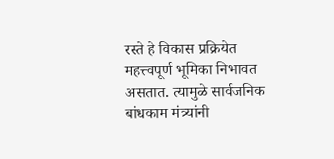रस्ते हे विकास प्रक्रियेत महत्त्वपूर्ण भूमिका निभावत असतात. त्यामुळे सार्वजनिक बांधकाम मंत्र्यांनी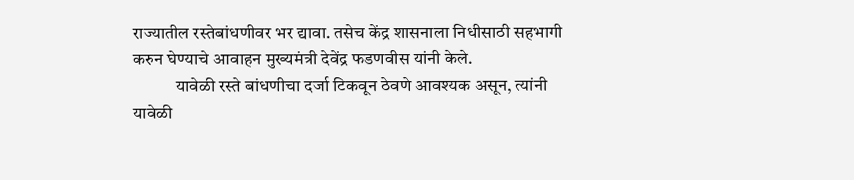राज्यातील रस्तेबांधणीवर भर द्यावा. तसेच केंद्र शासनाला निधीसाठी सहभागी करुन घेण्याचे आवाहन मुख्यमंत्री देवेंद्र फडणवीस यांनी केले.
            यावेळी रस्ते बांधणीचा दर्जा टिकवून ठेवणे आवश्यक असून, त्यांनी यावेळी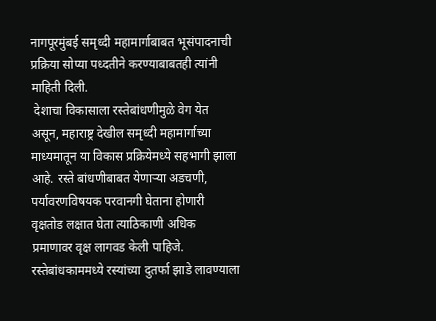नागपूरमुंबई समृध्दी महामार्गाबाबत भूसंपादनाची प्रक्रिया सोप्या पध्दतीने करण्याबाबतही त्यांनी माहिती दिली.
 देशाचा विकासाला रस्तेबांधणीमुळे वेग येत असून, महाराष्ट्र देखील समृध्दी महामार्गाच्या माध्यमातून या विकास प्रक्रियेमध्ये सहभागी झाला आहे. रस्ते बांधणीबाबत येणाऱ्या अडचणी, पर्यावरणविषयक परवानगी घेताना होणारी वृक्षतोड लक्षात घेता त्याठिकाणी अधिक प्रमाणावर वृक्ष लागवड केली पाहिजे.
रस्तेबांधकाममध्ये रस्यांच्या दुतर्फा झाडे लावण्याला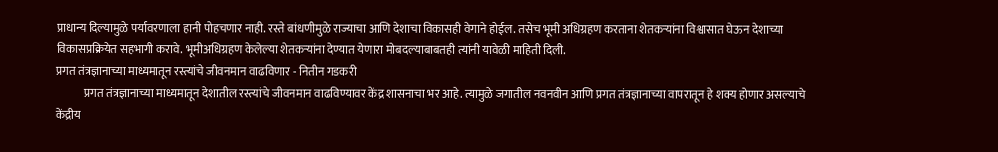प्राधान्य दिल्यामुळे पर्यावरणाला हानी पोहचणार नाही. रस्ते बांधणीमुळे राज्याचा आणि देशाचा विकासही वेगाने होईल. तसेच भूमी अधिग्रहण करताना शेतकऱ्यांना विश्वासात घेऊन देशाच्या विकासप्रक्रियेत सहभागी करावे. भूमीअधिग्रहण केलेल्या शेतकऱ्यांना देण्यात येणारा मोबदल्याबाबतही त्यांनी यावेळी माहिती दिली.
प्रगत तंत्रज्ञानाच्या माध्यमातून रस्त्यांचे जीवनमान वाढविणार - नितीन गडकरी
            प्रगत तंत्रज्ञानाच्या माध्यमातून देशातील रस्त्यांचे जीवनमान वाढविण्यावर केंद्र शासनाचा भर आहे. त्यामुळे जगातील नवनवीन आणि प्रगत तंत्रज्ञानाच्या वापरातून हे शक्य होणार असल्याचे केंद्रीय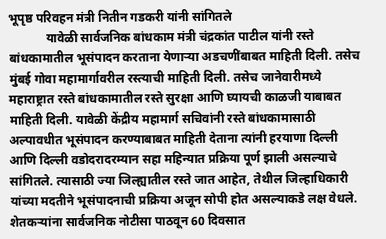भूपृष्ठ परिवहन मंत्री नितीन गडकरी यांनी सांगितले
            यावेळी सार्वजनिक बांधकाम मंत्री चंद्रकांत पाटील यांनी रस्ते बांधकामातील भूसंपादन करताना येणाऱ्या अडचणींबाबत माहिती दिली. तसेच मुंबई गोवा महामार्गावरील रस्त्याची माहिती दिली. तसेच जानेवारीमध्ये महाराष्ट्रात रस्ते बांधकामातील रस्ते सुरक्षा आणि घ्यायची काळजी याबाबत माहिती दिली. यावेळी केंद्रीय महामार्ग सचिवांनी रस्ते बांधकामासाठी अल्पावधीत भूसंपादन करण्याबाबत माहिती देताना त्यांनी हरयाणा दिल्ली आणि दिल्ली वडोदरादरम्यान सहा महिन्यात प्रक्रिया पूर्ण झाली असल्याचे सांगितले. त्यासाठी ज्या जिल्ह्यातील रस्ते जात आहेत, तेथील जिल्हाधिकारी यांच्या मदतीने भूसंपादनाची प्रक्रिया अजून सोपी होत असल्याकडे लक्ष वेधले. शेतकऱ्यांना सार्वजनिक नोटीसा पाठवून 60 दिवसात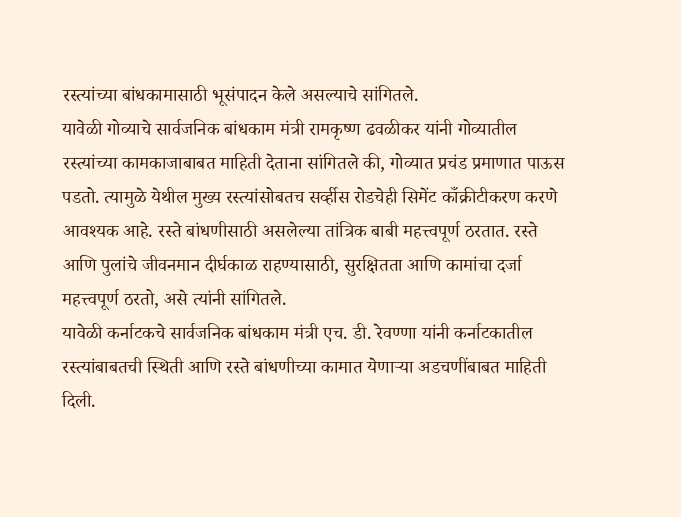रस्त्यांच्या बांधकामासाठी भूसंपादन केले असल्याचे सांगितले.
यावेळी गोव्याचे सार्वजनिक बांधकाम मंत्री रामकृष्ण ढवळीकर यांनी गोव्यातील रस्‍त्यांच्या कामकाजाबाबत माहिती देताना सांगितले की, गोव्यात प्रचंड प्रमाणात पाऊस पडतो. त्यामुळे येथील मुख्य रस्त्यांसोबतच सर्व्हीस रोडचेही सिमेंट काँक्रीटीकरण करणे आवश्यक आहे. रस्ते बांधणीसाठी असलेल्या तांत्रिक बाबी महत्त्वपूर्ण ठरतात. रस्ते आणि पुलांचे जीवनमान दीर्घकाळ राहण्यासाठी, सुरक्षितता आणि कामांचा दर्जा महत्त्वपूर्ण ठरतो, असे त्यांनी सांगितले.
यावेळी कर्नाटकचे सार्वजनिक बांधकाम मंत्री एच. डी. रेवण्णा यांनी कर्नाटकातील रस्त्यांबाबतची स्थिती आणि रस्ते बांधणीच्या कामात येणाऱ्या अडचणींबाबत माहिती दिली.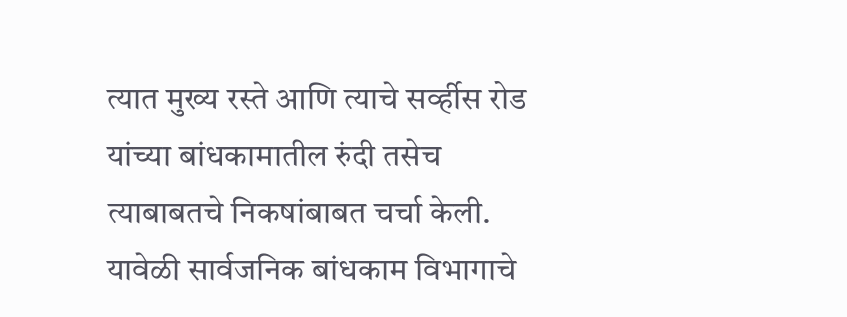त्यात मुख्य रस्ते आणि त्याचे सर्व्हीस रोड यांच्या बांधकामातील रुंदी तसेच त्याबाबतचे निकषांबाबत चर्चा केली.
यावेळी सार्वजनिक बांधकाम विभागाचे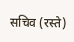सचिव (रस्ते)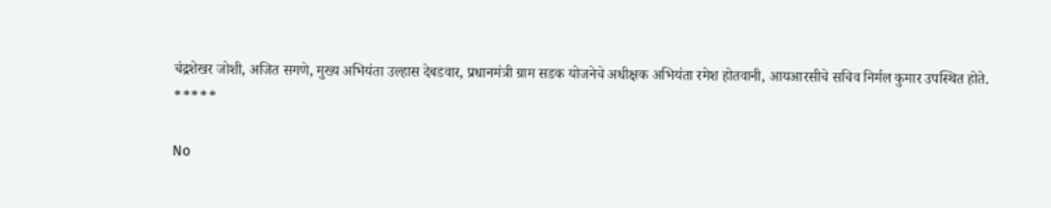चंद्रशेखर जोशी, अजित सगणे, मुख्य अभियंता उल्हास देबडवार, प्रधानमंत्री ग्राम सडक योजनेचे अधीक्षक अभियंता रमेश होतवानी, आयआरसीचे सचिव निर्मल कुमार उपस्थित होते.
*****

No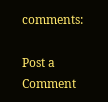comments:

Post a Comment